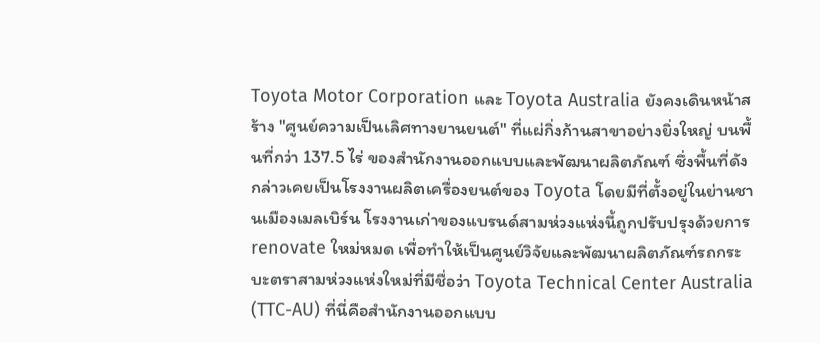Toyota Motor Corporation และ Toyota Australia ยังคงเดินหน้าสร้าง "ศูนย์ความเป็นเลิศทางยานยนต์" ที่แผ่กิ่งก้านสาขาอย่างยิ่งใหญ่ บนพื้นที่กว่า 137.5 ไร่ ของสำนักงานออกแบบและพัฒนาผลิตภัณฑ์ ซึ่งพื้นที่ดังกล่าวเคยเป็นโรงงานผลิตเครื่องยนต์ของ Toyota โดยมีที่ตั้งอยู่ในย่านชานเมืองเมลเบิร์น โรงงานเก่าของแบรนด์สามห่วงแห่งนี้ถูกปรับปรุงด้วยการ renovate ใหม่หมด เพื่อทำให้เป็นศูนย์วิจัยและพัฒนาผลิตภัณฑ์รถกระบะตราสามห่วงแห่งใหม่ที่มีชื่อว่า Toyota Technical Center Australia (TTC-AU) ที่นี่คือสำนักงานออกแบบ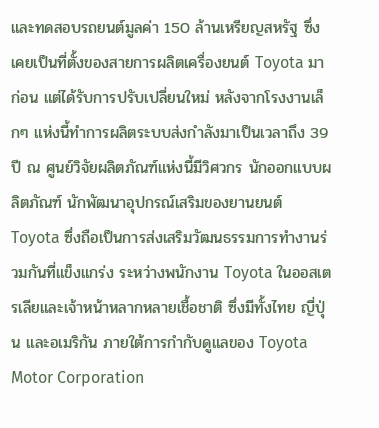และทดสอบรถยนต์มูลค่า 150 ล้านเหรียญสหรัฐ ซึ่งเคยเป็นที่ตั้งของสายการผลิตเครื่องยนต์ Toyota มาก่อน แต่ได้รับการปรับเปลี่ยนใหม่ หลังจากโรงงานเล็กๆ แห่งนี้ทำการผลิตระบบส่งกำลังมาเป็นเวลาถึง 39 ปี ณ ศูนย์วิจัยผลิตภัณฑ์แห่งนี้มีวิศวกร นักออกแบบผลิตภัณฑ์ นักพัฒนาอุปกรณ์เสริมของยานยนต์ Toyota ซึ่งถือเป็นการส่งเสริมวัฒนธรรมการทำงานร่วมกันที่แข็งแกร่ง ระหว่างพนักงาน Toyota ในออสเตรเลียและเจ้าหน้าหลากหลายเชื้อชาติ ซึ่งมีทั้งไทย ญี่ปุ่น และอเมริกัน ภายใต้การกำกับดูแลของ Toyota Motor Corporation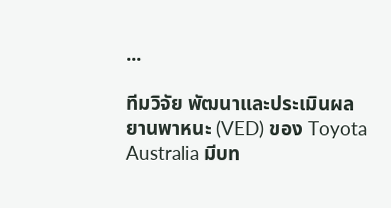...

ทีมวิจัย พัฒนาและประเมินผลยานพาหนะ (VED) ของ Toyota Australia มีบท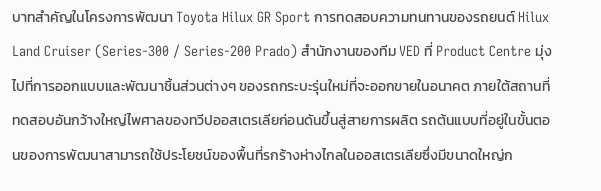บาทสำคัญในโครงการพัฒนา Toyota Hilux GR Sport การทดสอบความทนทานของรถยนต์ Hilux Land Cruiser (Series-300 / Series-200 Prado) สำนักงานของทีม VED ที่ Product Centre มุ่งไปที่การออกแบบและพัฒนาชิ้นส่วนต่างๆ ของรถกระบะรุ่นใหม่ที่จะออกขายในอนาคต ภายใต้สถานที่ทดสอบอันกว้างใหญ่ไพศาลของทวีปออสเตรเลียก่อนดันขึ้นสู่สายการผลิต รถต้นแบบที่อยู่ในขั้นตอนของการพัฒนาสามารถใช้ประโยชน์ของพื้นที่รกร้างห่างไกลในออสเตรเลียซึ่งมีขนาดใหญ่ก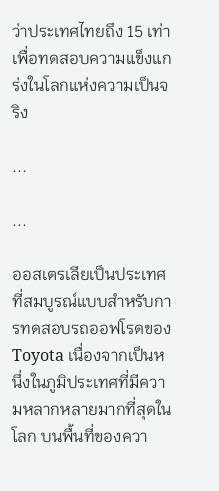ว่าประเทศไทยถึง 15 เท่า เพื่อทดสอบความแข็งแกร่งในโลกแห่งความเป็นจริง

...

...

ออสเตรเลียเป็นประเทศที่สมบูรณ์แบบสำหรับการทดสอบรถออฟโรดของ Toyota เนื่องจากเป็นหนึ่งในภูมิประเทศที่มีความหลากหลายมากที่สุดในโลก บนพื้นที่ของควา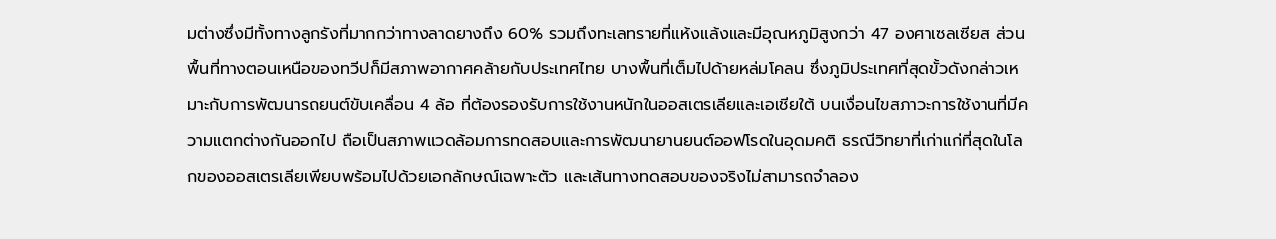มต่างซึ่งมีทั้งทางลูกรังที่มากกว่าทางลาดยางถึง 60% รวมถึงทะเลทรายที่แห้งแล้งและมีอุณหภูมิสูงกว่า 47 องศาเซลเซียส ส่วนพื้นที่ทางตอนเหนือของทวีปก็มีสภาพอากาศคล้ายกับประเทศไทย บางพื้นที่เต็มไปด้ายหล่มโคลน ซึ่งภูมิประเทศที่สุดขั้วดังกล่าวเหมาะกับการพัฒนารถยนต์ขับเคลื่อน 4 ล้อ ที่ต้องรองรับการใช้งานหนักในออสเตรเลียและเอเชียใต้ บนเงื่อนไขสภาวะการใช้งานที่มีความแตกต่างกันออกไป ถือเป็นสภาพแวดล้อมการทดสอบและการพัฒนายานยนต์ออฟโรดในอุดมคติ ธรณีวิทยาที่เก่าแก่ที่สุดในโลกของออสเตรเลียเพียบพร้อมไปด้วยเอกลักษณ์เฉพาะตัว และเส้นทางทดสอบของจริงไม่สามารถจำลอง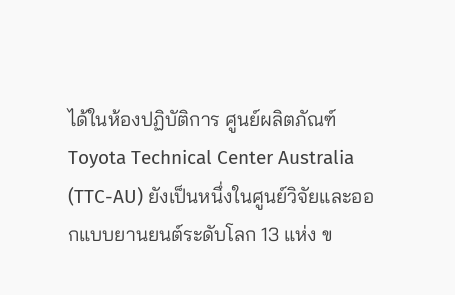ได้ในห้องปฏิบัติการ ศูนย์ผลิตภัณฑ์ Toyota Technical Center Australia (TTC-AU) ยังเป็นหนึ่งในศูนย์วิจัยและออกแบบยานยนต์ระดับโลก 13 แห่ง ข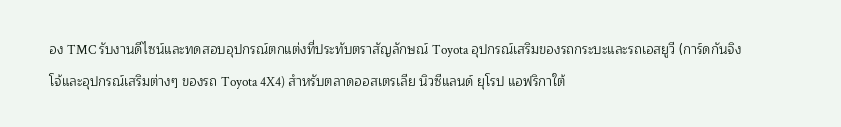อง TMC รับงานดีไซน์และทดสอบอุปกรณ์ตกแต่งที่ประทับตราสัญลักษณ์ Toyota อุปกรณ์เสริมของรถกระบะและรถเอสยูวี (การ์ดกันจิงโจ้และอุปกรณ์เสริมต่างๆ ของรถ Toyota 4X4) สำหรับตลาดออสเตรเลีย นิวซีแลนด์ ยุโรป แอฟริกาใต้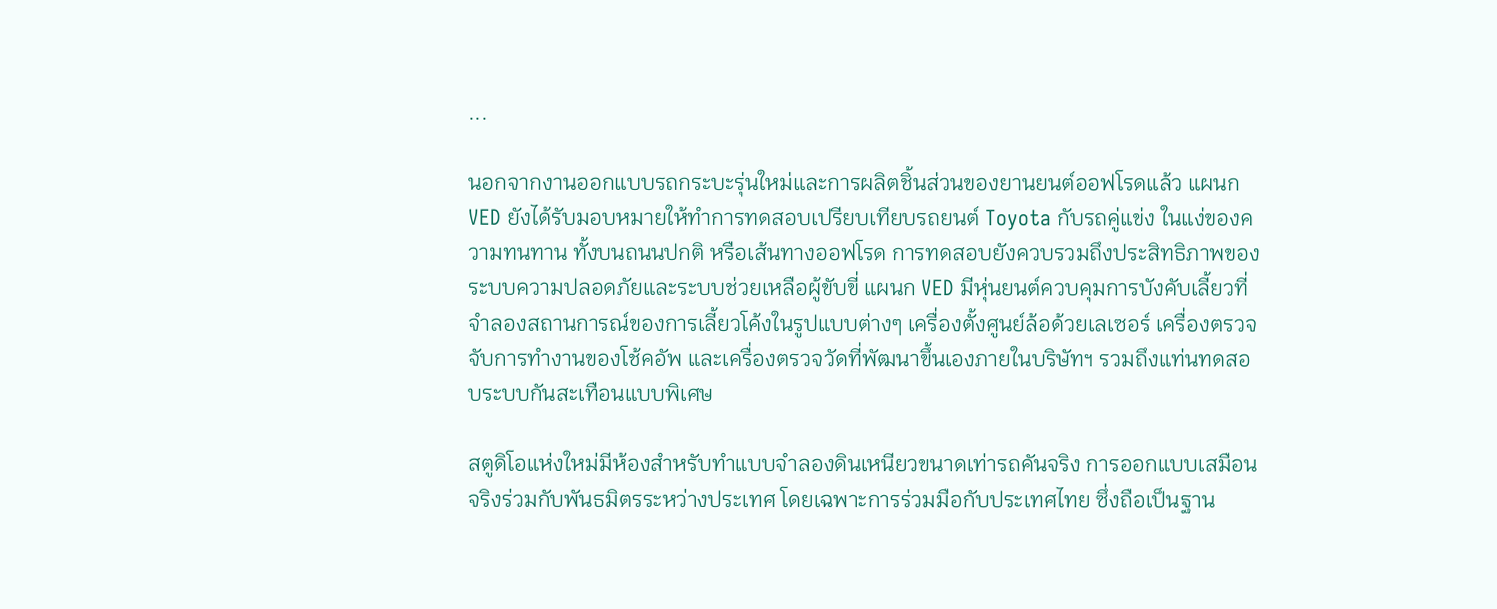...

นอกจากงานออกแบบรถกระบะรุ่นใหม่และการผลิตชิ้นส่วนของยานยนต์ออฟโรดแล้ว แผนก VED ยังได้รับมอบหมายให้ทำการทดสอบเปรียบเทียบรถยนต์ Toyota กับรถคู่แข่ง ในแง่ของความทนทาน ทั้งบนถนนปกติ หรือเส้นทางออฟโรด การทดสอบยังควบรวมถึงประสิทธิภาพของระบบความปลอดภัยและระบบช่วยเหลือผู้ขับขี่ แผนก VED มีหุ่นยนต์ควบคุมการบังคับเลี้ยวที่จำลองสถานการณ์ของการเลี้ยวโค้งในรูปแบบต่างๆ เครื่องตั้งศูนย์ล้อด้วยเลเซอร์ เครื่องตรวจจับการทำงานของโช้คอัพ และเครื่องตรวจวัดที่พัฒนาขึ้นเองภายในบริษัทฯ รวมถึงแท่นทดสอบระบบกันสะเทือนแบบพิเศษ

สตูดิโอแห่งใหม่มีห้องสำหรับทำแบบจำลองดินเหนียวขนาดเท่ารถคันจริง การออกแบบเสมือนจริงร่วมกับพันธมิตรระหว่างประเทศ โดยเฉพาะการร่วมมือกับประเทศไทย ซึ่งถือเป็นฐาน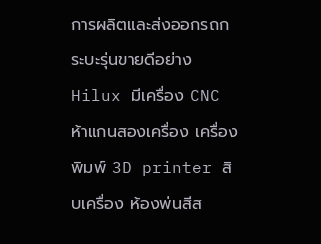การผลิตและส่งออกรถกระบะรุ่นขายดีอย่าง Hilux มีเครื่อง CNC ห้าแกนสองเครื่อง เครื่องพิมพ์ 3D printer สิบเครื่อง ห้องพ่นสีส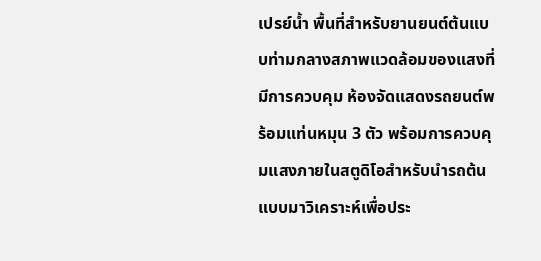เปรย์น้ำ พื้นที่สำหรับยานยนต์ต้นแบบท่ามกลางสภาพแวดล้อมของแสงที่มีการควบคุม ห้องจัดแสดงรถยนต์พร้อมแท่นหมุน 3 ตัว พร้อมการควบคุมแสงภายในสตูดิโอสำหรับนำรถต้นแบบมาวิเคราะห์เพื่อประ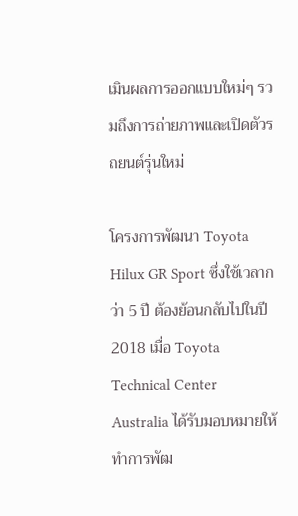เมินผลการออกแบบใหม่ๆ รวมถึงการถ่ายภาพและเปิดตัวรถยนต์รุ่นใหม่

โครงการพัฒนา Toyota Hilux GR Sport ซึ่งใช้เวลากว่า 5 ปี ต้องย้อนกลับไปในปี 2018 เมื่อ Toyota Technical Center Australia ได้รับมอบหมายให้ทำการพัฒ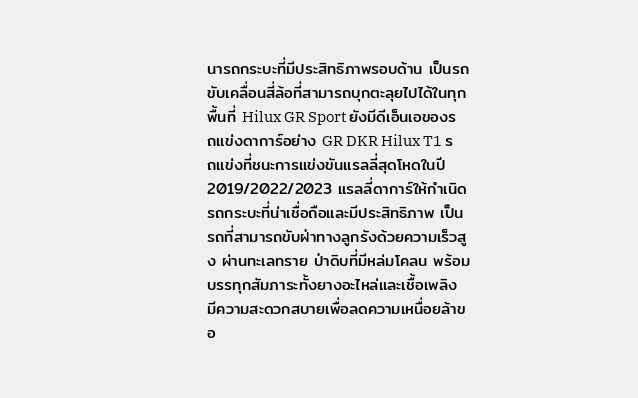นารถกระบะที่มีประสิทธิภาพรอบด้าน เป็นรถขับเคลื่อนสี่ล้อที่สามารถบุกตะลุยไปได้ในทุกพื้นที่ Hilux GR Sport ยังมีดีเอ็นเอของรถแข่งดาการ์อย่าง GR DKR Hilux T1 รถแข่งที่ชนะการแข่งขันแรลลี่สุดโหดในปี 2019/2022/2023 แรลลี่ดาการ์ให้กำเนิดรถกระบะที่น่าเชื่อถือและมีประสิทธิภาพ เป็นรถที่สามารถขับฝ่าทางลูกรังด้วยความเร็วสูง ผ่านทะเลทราย ป่าดิบที่มีหล่มโคลน พร้อมบรรทุกสัมภาระทั้งยางอะไหล่และเชื้อเพลิง มีความสะดวกสบายเพื่อลดความเหนื่อยล้าขอ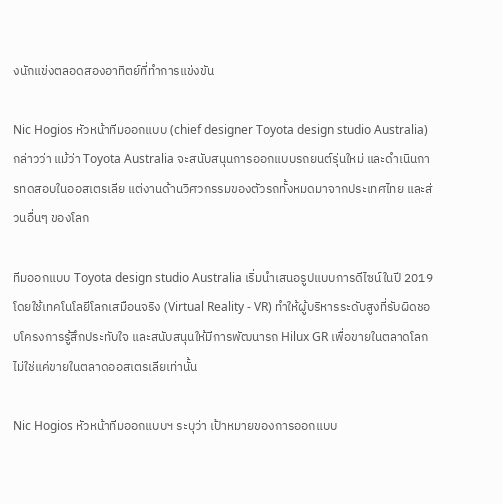งนักแข่งตลอดสองอาทิตย์ที่ทำการแข่งขัน

Nic Hogios หัวหน้าทีมออกแบบ (chief designer Toyota design studio Australia) กล่าวว่า แม้ว่า Toyota Australia จะสนับสนุนการออกแบบรถยนต์รุ่นใหม่ และดำเนินการทดสอบในออสเตรเลีย แต่งานด้านวิศวกรรมของตัวรถทั้งหมดมาจากประเทศไทย และส่วนอื่นๆ ของโลก

ทีมออกแบบ Toyota design studio Australia เริ่มนำเสนอรูปแบบการดีไซน์ในปี 2019 โดยใช้เทคโนโลยีโลกเสมือนจริง (Virtual Reality - VR) ทำให้ผู้บริหารระดับสูงที่รับผิดชอบโครงการรู้สึกประทับใจ และสนับสนุนให้มีการพัฒนารถ Hilux GR เพื่อขายในตลาดโลก ไม่ใช่แค่ขายในตลาดออสเตรเลียเท่านั้น

Nic Hogios หัวหน้าทีมออกแบบฯ ระบุว่า เป้าหมายของการออกแบบ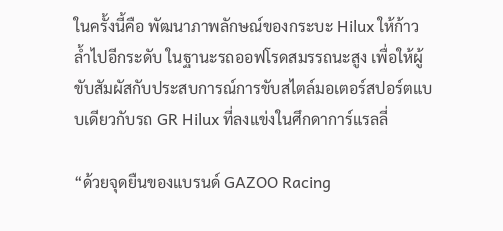ในครั้งนี้คือ พัฒนาภาพลักษณ์ของกระบะ Hilux ให้ก้าวล้ำไปอีกระดับ ในฐานะรถออฟโรดสมรรถนะสูง เพื่อให้ผู้ขับสัมผัสกับประสบการณ์การขับสไตล์มอเตอร์สปอร์ตแบบเดียวกับรถ GR Hilux ที่ลงแข่งในศึกดาการ์แรลลี่

“ด้วยจุดยืนของแบรนด์ GAZOO Racing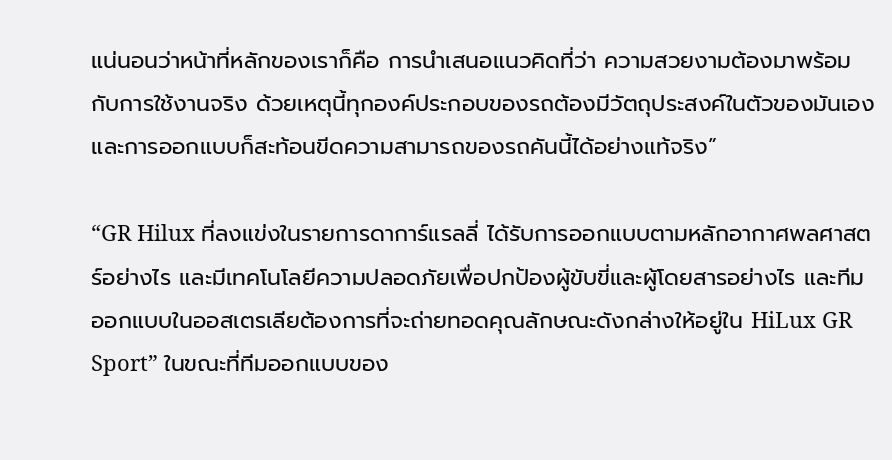แน่นอนว่าหน้าที่หลักของเราก็คือ การนำเสนอแนวคิดที่ว่า ความสวยงามต้องมาพร้อมกับการใช้งานจริง ด้วยเหตุนี้ทุกองค์ประกอบของรถต้องมีวัตถุประสงค์ในตัวของมันเอง และการออกแบบก็สะท้อนขีดความสามารถของรถคันนี้ได้อย่างแท้จริง”

“GR Hilux ที่ลงแข่งในรายการดาการ์แรลลี่ ได้รับการออกแบบตามหลักอากาศพลศาสตร์อย่างไร และมีเทคโนโลยีความปลอดภัยเพื่อปกป้องผู้ขับขี่และผู้โดยสารอย่างไร และทีมออกแบบในออสเตรเลียต้องการที่จะถ่ายทอดคุณลักษณะดังกล่างให้อยู่ใน HiLux GR Sport” ในขณะที่ทีมออกแบบของ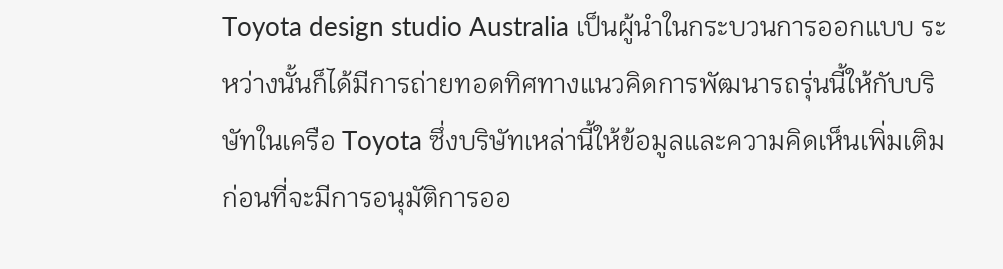Toyota design studio Australia เป็นผู้นำในกระบวนการออกแบบ ระหว่างนั้นก็ได้มีการถ่ายทอดทิศทางแนวคิดการพัฒนารถรุ่นนี้ให้กับบริษัทในเครือ Toyota ซึ่งบริษัทเหล่านี้ให้ข้อมูลและความคิดเห็นเพิ่มเติมก่อนที่จะมีการอนุมัติการออ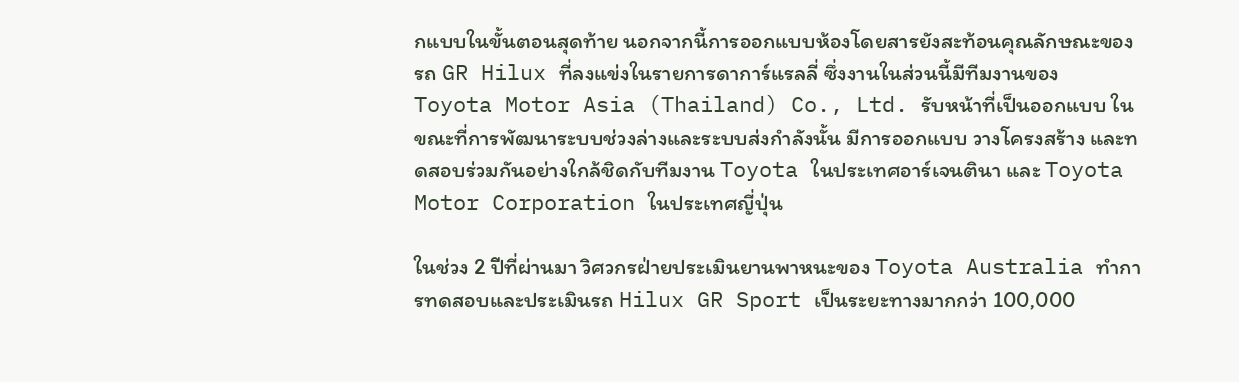กแบบในขั้นตอนสุดท้าย นอกจากนี้การออกแบบห้องโดยสารยังสะท้อนคุณลักษณะของรถ GR Hilux ที่ลงแข่งในรายการดาการ์แรลลี่ ซึ่งงานในส่วนนี้มีทีมงานของ Toyota Motor Asia (Thailand) Co., Ltd. รับหน้าที่เป็นออกแบบ ในขณะที่การพัฒนาระบบช่วงล่างและระบบส่งกำลังนั้น มีการออกแบบ วางโครงสร้าง และทดสอบร่วมกันอย่างใกล้ชิดกับทีมงาน Toyota ในประเทศอาร์เจนตินา และ Toyota Motor Corporation ในประเทศญี่ปุ่น

ในช่วง 2 ปีที่ผ่านมา วิศวกรฝ่ายประเมินยานพาหนะของ Toyota Australia ทำการทดสอบและประเมินรถ Hilux GR Sport เป็นระยะทางมากกว่า 100,000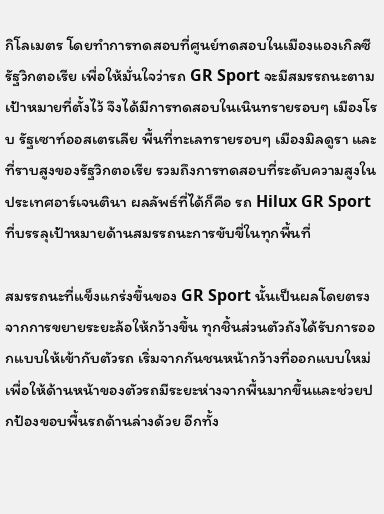กิโลเมตร โดยทำการทดสอบที่ศูนย์ทดสอบในเมืองแองเกิลซี รัฐวิกตอเรีย เพื่อให้มั่นใจว่ารถ GR Sport จะมีสมรรถนะตามเป้าหมายที่ตั้งไว้ จึงได้มีการทดสอบในเนินทรายรอบๆ เมืองโรบ รัฐเซาท์ออสเตรเลีย พื้นที่ทะเลทรายรอบๆ เมืองมิลดูรา และที่ราบสูงของรัฐวิกตอเรีย รวมถึงการทดสอบที่ระดับความสูงในประเทศอาร์เจนตินา ผลลัพธ์ที่ได้ก็คือ รถ Hilux GR Sport ที่บรรลุเป้าหมายด้านสมรรถนะการขับขี่ในทุกพื้นที่

สมรรถนะที่แข็งแกร่งขึ้นของ GR Sport นั้นเป็นผลโดยตรงจากการขยายระยะล้อให้กว้างขึ้น ทุกชิ้นส่วนตัวถังได้รับการออกแบบให้เข้ากับตัวรถ เริ่มจากกันชนหน้ากว้างที่ออกแบบใหม่ เพื่อให้ด้านหน้าของตัวรถมีระยะห่างจากพื้นมากขึ้นและช่วยปกป้องขอบพื้นรถด้านล่างด้วย อีกทั้ง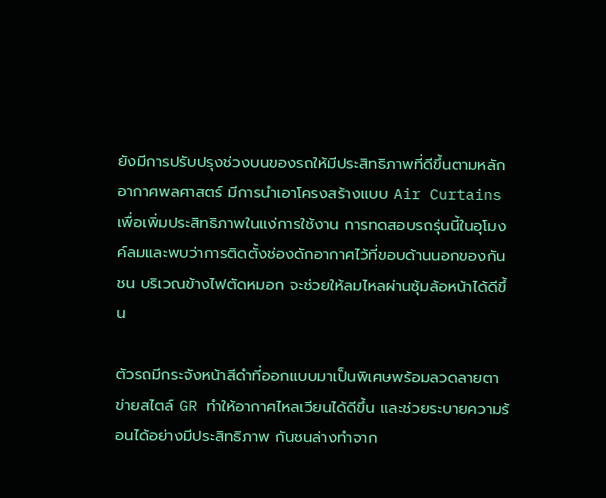ยังมีการปรับปรุงช่วงบนของรถให้มีประสิทธิภาพที่ดีขึ้นตามหลักอากาศพลศาสตร์ มีการนำเอาโครงสร้างแบบ Air Curtains เพื่อเพิ่มประสิทธิภาพในแง่การใช้งาน การทดสอบรถรุ่นนี้ในอุโมงค์ลมและพบว่าการติดตั้งช่องดักอากาศไว้ที่ขอบด้านนอกของกันชน บริเวณข้างไฟตัดหมอก จะช่วยให้ลมไหลผ่านซุ้มล้อหน้าได้ดีขึ้น

ตัวรถมีกระจังหน้าสีดำที่ออกแบบมาเป็นพิเศษพร้อมลวดลายตาข่ายสไตล์ GR ทำให้อากาศไหลเวียนได้ดีขึ้น และช่วยระบายความร้อนได้อย่างมีประสิทธิภาพ กันชนล่างทำจาก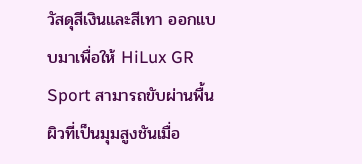วัสดุสีเงินและสีเทา ออกแบบมาเพื่อให้ HiLux GR Sport สามารถขับผ่านพื้นผิวที่เป็นมุมสูงชันเมื่อ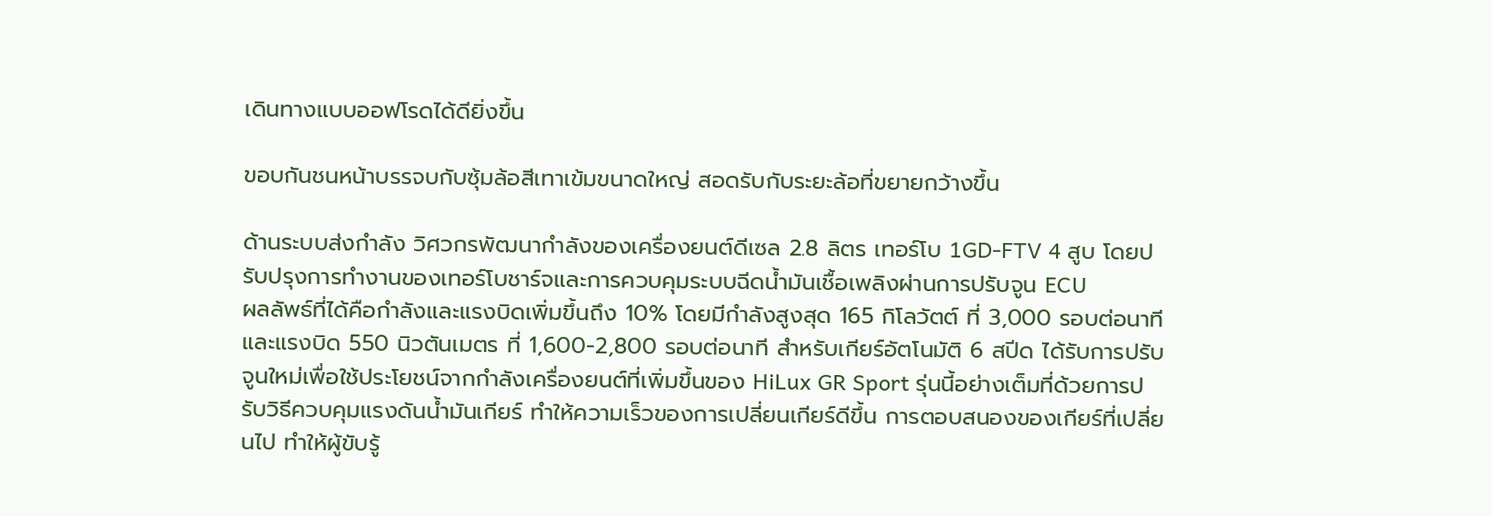เดินทางแบบออฟโรดได้ดียิ่งขึ้น

ขอบกันชนหน้าบรรจบกับซุ้มล้อสีเทาเข้มขนาดใหญ่ สอดรับกับระยะล้อที่ขยายกว้างขึ้น

ด้านระบบส่งกำลัง วิศวกรพัฒนากำลังของเครื่องยนต์ดีเซล 2.8 ลิตร เทอร์โบ 1GD-FTV 4 สูบ โดยปรับปรุงการทำงานของเทอร์โบชาร์จและการควบคุมระบบฉีดน้ำมันเชื้อเพลิงผ่านการปรับจูน ECU
ผลลัพธ์ที่ได้คือกำลังและแรงบิดเพิ่มขึ้นถึง 10% โดยมีกำลังสูงสุด 165 กิโลวัตต์ ที่ 3,000 รอบต่อนาที และแรงบิด 550 นิวตันเมตร ที่ 1,600-2,800 รอบต่อนาที สำหรับเกียร์อัตโนมัติ 6 สปีด ได้รับการปรับจูนใหม่เพื่อใช้ประโยชน์จากกำลังเครื่องยนต์ที่เพิ่มขึ้นของ HiLux GR Sport รุ่นนี้อย่างเต็มที่ด้วยการปรับวิธีควบคุมแรงดันน้ำมันเกียร์ ทำให้ความเร็วของการเปลี่ยนเกียร์ดีขึ้น การตอบสนองของเกียร์ที่เปลี่ยนไป ทำให้ผู้ขับรู้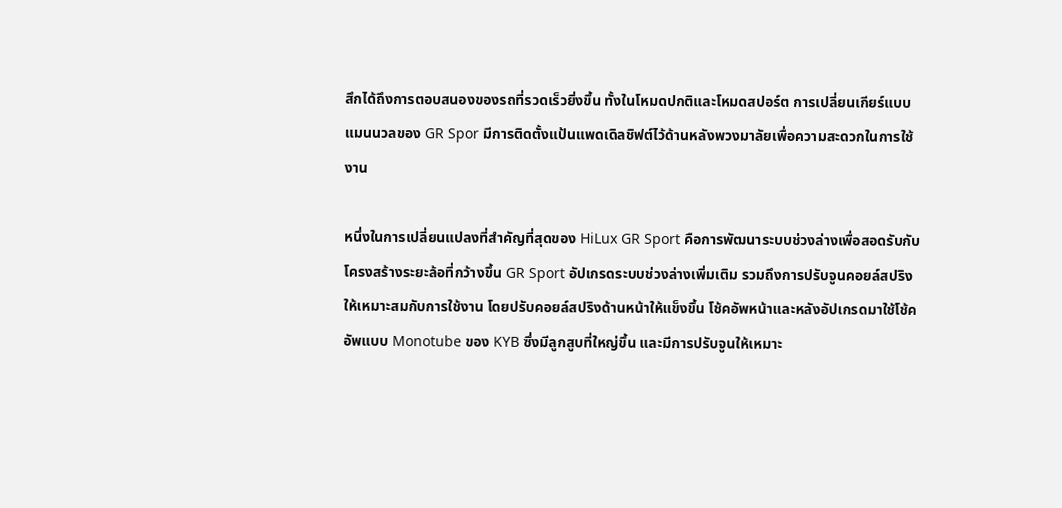สึกได้ถึงการตอบสนองของรถที่รวดเร็วยิ่งขึ้น ทั้งในโหมดปกติและโหมดสปอร์ต การเปลี่ยนเกียร์แบบแมนนวลของ GR Spor มีการติดตั้งแป้นแพดเดิลชิฟต์ไว้ด้านหลังพวงมาลัยเพื่อความสะดวกในการใช้งาน

หนึ่งในการเปลี่ยนแปลงที่สำคัญที่สุดของ HiLux GR Sport คือการพัฒนาระบบช่วงล่างเพื่อสอดรับกับโครงสร้างระยะล้อที่กว้างขึ้น GR Sport อัปเกรดระบบช่วงล่างเพิ่มเติม รวมถึงการปรับจูนคอยล์สปริงให้เหมาะสมกับการใช้งาน โดยปรับคอยล์สปริงด้านหน้าให้แข็งขึ้น โช้คอัพหน้าและหลังอัปเกรดมาใช้โช้คอัพแบบ Monotube ของ KYB ซึ่งมีลูกสูบที่ใหญ่ขึ้น และมีการปรับจูนให้เหมาะ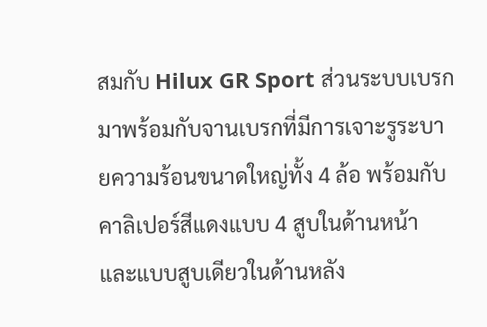สมกับ Hilux GR Sport ส่วนระบบเบรกมาพร้อมกับจานเบรกที่มีการเจาะรูระบายความร้อนขนาดใหญ่ทั้ง 4 ล้อ พร้อมกับคาลิเปอร์สีแดงแบบ 4 สูบในด้านหน้า และแบบสูบเดียวในด้านหลัง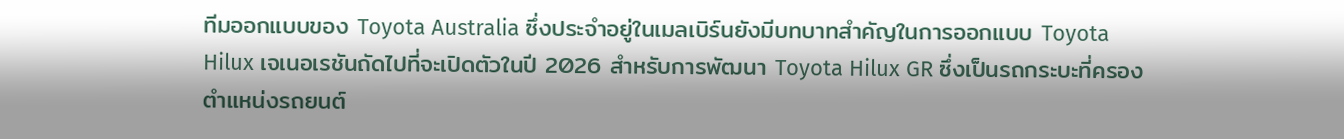ทีมออกแบบของ Toyota Australia ซึ่งประจำอยู่ในเมลเบิร์นยังมีบทบาทสำคัญในการออกแบบ Toyota Hilux เจเนอเรชันถัดไปที่จะเปิดตัวในปี 2026 สำหรับการพัฒนา Toyota Hilux GR ซึ่งเป็นรถกระบะที่ครองตำแหน่งรถยนต์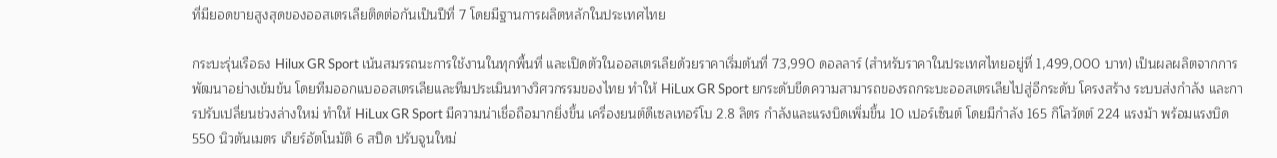ที่มียอดขายสูงสุดของออสเตรเลียติดต่อกันเป็นปีที่ 7 โดยมีฐานการผลิตหลักในประเทศไทย

กระบะรุ่นเรือธง Hilux GR Sport เน้นสมรรถนะการใช้งานในทุกพื้นที่ และเปิดตัวในออสเตรเลียด้วยราคาเริ่มต้นที่ 73,990 ดอลลาร์ (สำหรับราคาในประเทศไทยอยู่ที่ 1,499,000 บาท) เป็นผลผลิตจากการพัฒนาอย่างเข้มข้น โดยทีมออกแบออสเตรเลียและทีมประเมินทางวิศวกรรมของไทย ทำให้ HiLux GR Sport ยกระดับขีดความสามารถของรถกระบะออสเตรเลียไปสู่อีกระดับ โครงสร้าง ระบบส่งกำลัง และการปรับเปลี่ยนช่วงล่างใหม่ ทำให้ HiLux GR Sport มีความน่าเชื่อถือมากยิ่งขึ้น เครื่องยนต์ดีเซลเทอร์โบ 2.8 ลิตร กำลังและแรงบิดเพิ่มขึ้น 10 เปอร์เซ็นต์ โดยมีกำลัง 165 กิโลวัตต์ 224 แรงม้า พร้อมแรงบิด 550 นิวตันเมตร เกียร์อัตโนมัติ 6 สปีด ปรับจูนใหม่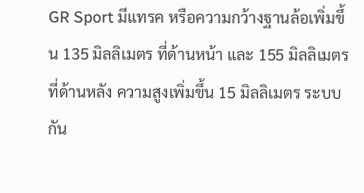GR Sport มีแทรค หรือความกว้างฐานล้อเพิ่มขึ้น 135 มิลลิเมตร ที่ด้านหน้า และ 155 มิลลิเมตร ที่ด้านหลัง ความสูงเพิ่มขึ้น 15 มิลลิเมตร ระบบกัน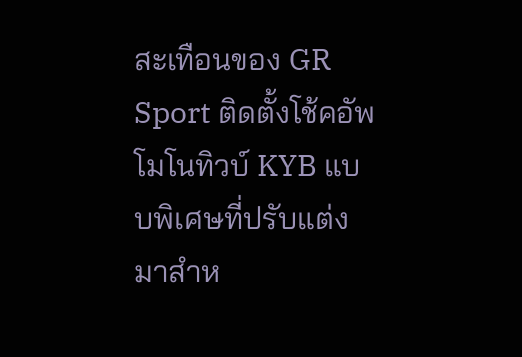สะเทือนของ GR Sport ติดตั้งโช้คอัพโมโนทิวบ์ KYB แบบพิเศษที่ปรับแต่งมาสำห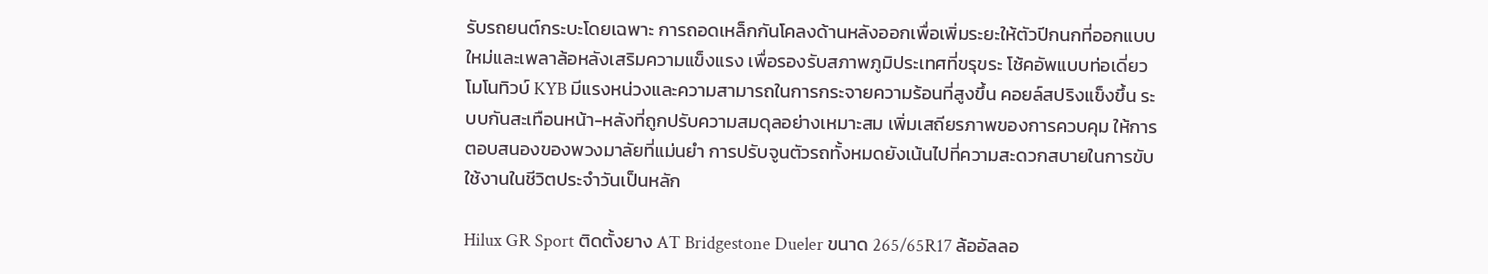รับรถยนต์กระบะโดยเฉพาะ การถอดเหล็กกันโคลงด้านหลังออกเพื่อเพิ่มระยะให้ตัวปีกนกที่ออกแบบใหม่และเพลาล้อหลังเสริมความแข็งแรง เพื่อรองรับสภาพภูมิประเทศที่ขรุขระ โช้คอัพแบบท่อเดี่ยวโมโนทิวบ์ KYB มีแรงหน่วงและความสามารถในการกระจายความร้อนที่สูงขึ้น คอยล์สปริงแข็งขึ้น ระบบกันสะเทือนหน้า-หลังที่ถูกปรับความสมดุลอย่างเหมาะสม เพิ่มเสถียรภาพของการควบคุม ให้การตอบสนองของพวงมาลัยที่แม่นยำ การปรับจูนตัวรถทั้งหมดยังเน้นไปที่ความสะดวกสบายในการขับใช้งานในชีวิตประจำวันเป็นหลัก

Hilux GR Sport ติดตั้งยาง AT Bridgestone Dueler ขนาด 265/65R17 ล้ออัลลอ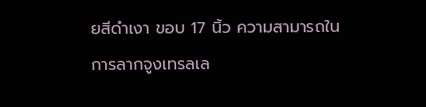ยสีดำเงา ขอบ 17 นิ้ว ความสามารถในการลากจูงเทรลเล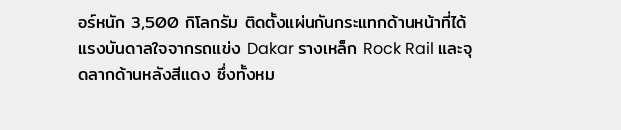อร์หนัก 3,500 กิโลกรัม ติดตั้งแผ่นกันกระแทกด้านหน้าที่ได้แรงบันดาลใจจากรถแข่ง Dakar รางเหล็ก Rock Rail และจุดลากด้านหลังสีแดง ซึ่งทั้งหม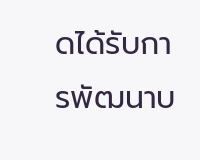ดได้รับการพัฒนาบ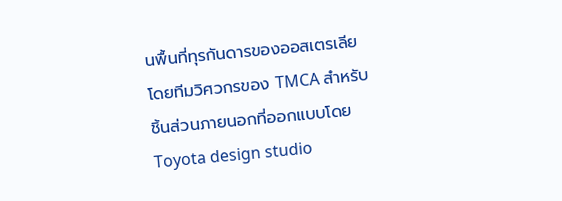นพื้นที่ทุรกันดารของออสเตรเลีย โดยทีมวิศวกรของ TMCA สำหรับชิ้นส่วนภายนอกที่ออกแบบโดย Toyota design studio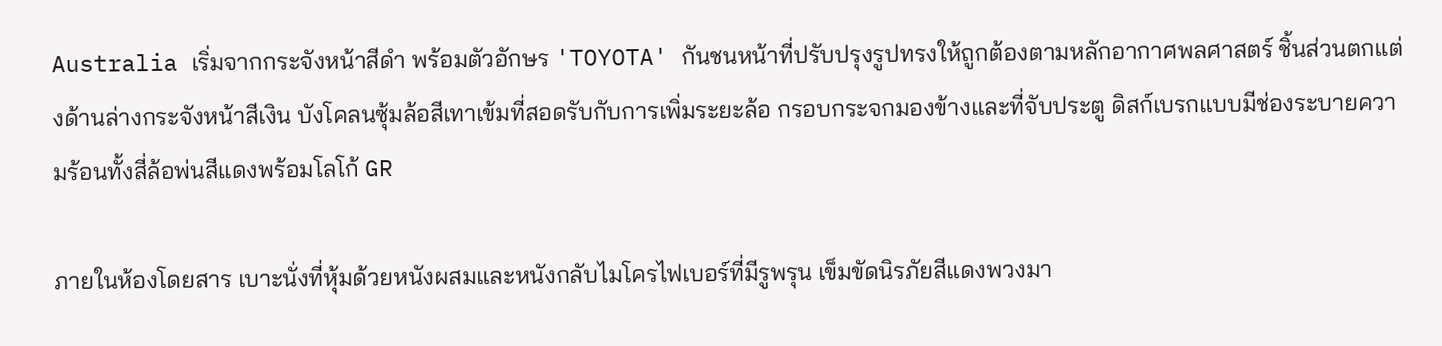Australia เริ่มจากกระจังหน้าสีดำ พร้อมตัวอักษร 'TOYOTA' กันชนหน้าที่ปรับปรุงรูปทรงให้ถูกต้องตามหลักอากาศพลศาสตร์ ชิ้นส่วนตกแต่งด้านล่างกระจังหน้าสีเงิน บังโคลนซุ้มล้อสีเทาเข้มที่สอดรับกับการเพิ่มระยะล้อ กรอบกระจกมองข้างและที่จับประตู ดิสก์เบรกแบบมีช่องระบายความร้อนทั้งสี่ล้อพ่นสีแดงพร้อมโลโก้ GR

ภายในห้องโดยสาร เบาะนั่งที่หุ้มด้วยหนังผสมและหนังกลับไมโครไฟเบอร์ที่มีรูพรุน เข็มขัดนิรภัยสีแดงพวงมา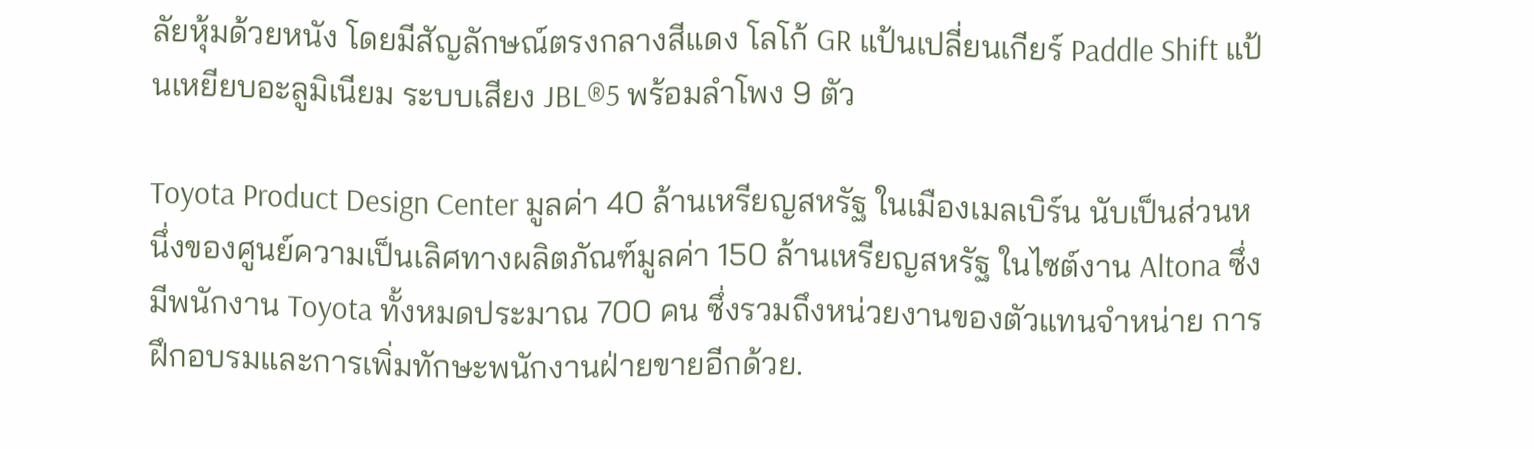ลัยหุ้มด้วยหนัง โดยมีสัญลักษณ์ตรงกลางสีแดง โลโก้ GR แป้นเปลี่ยนเกียร์ Paddle Shift แป้นเหยียบอะลูมิเนียม ระบบเสียง JBL®5 พร้อมลำโพง 9 ตัว

Toyota Product Design Center มูลค่า 40 ล้านเหรียญสหรัฐ ในเมืองเมลเบิร์น นับเป็นส่วนหนึ่งของศูนย์ความเป็นเลิศทางผลิตภัณฑ์มูลค่า 150 ล้านเหรียญสหรัฐ ในไซต์งาน Altona ซึ่งมีพนักงาน Toyota ทั้งหมดประมาณ 700 คน ซึ่งรวมถึงหน่วยงานของตัวแทนจำหน่าย การฝึกอบรมและการเพิ่มทักษะพนักงานฝ่ายขายอีกด้วย.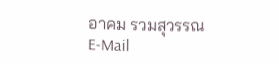อาคม รวมสุวรรณ
E-Mail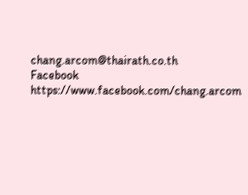chang.arcom@thairath.co.th
Facebook https://www.facebook.com/chang.arcom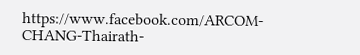https://www.facebook.com/ARCOM-CHANG-Thairath-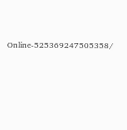Online-525369247505358/